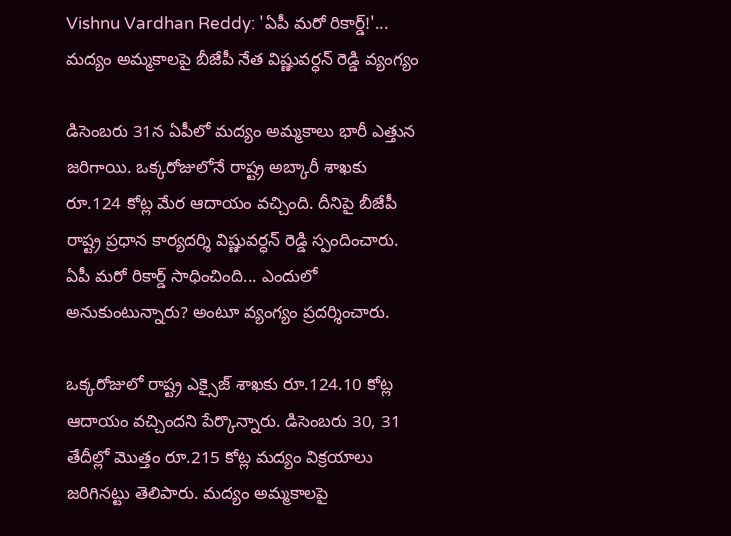Vishnu Vardhan Reddy: 'ఏపీ మరో రికార్డ్!'... మద్యం అమ్మకాలపై బీజేపీ నేత విష్ణువర్ధన్ రెడ్డి వ్యంగ్యం

డిసెంబరు 31న ఏపీలో మద్యం అమ్మకాలు భారీ ఎత్తున జరిగాయి. ఒక్కరోజులోనే రాష్ట్ర అబ్కారీ శాఖకు రూ.124 కోట్ల మేర ఆదాయం వచ్చింది. దీనిపై బీజేపీ రాష్ట్ర ప్రధాన కార్యదర్శి విష్ణువర్ధన్ రెడ్డి స్పందించారు. ఏపీ మరో రికార్డ్ సాధించింది... ఎందులో అనుకుంటున్నారు? అంటూ వ్యంగ్యం ప్రదర్శించారు.

ఒక్కరోజులో రాష్ట్ర ఎక్సైజ్ శాఖకు రూ.124.10 కోట్ల ఆదాయం వచ్చిందని పేర్కొన్నారు. డిసెంబరు 30, 31 తేదీల్లో మొత్తం రూ.215 కోట్ల మద్యం విక్రయాలు జరిగినట్టు తెలిపారు. మద్యం అమ్మకాలపై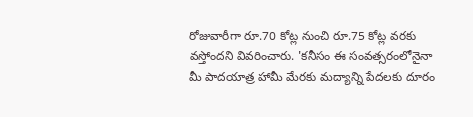రోజువారీగా రూ.70 కోట్ల నుంచి రూ.75 కోట్ల వరకు వస్తోందని వివరించారు. 'కనీసం ఈ సంవత్సరంలోనైనా మీ పాదయాత్ర హామీ మేరకు మద్యాన్ని పేదలకు దూరం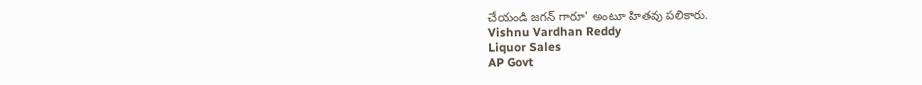చేయండి జగన్ గారూ' అంటూ హితవు పలికారు.
Vishnu Vardhan Reddy
Liquor Sales
AP Govt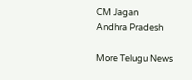CM Jagan
Andhra Pradesh

More Telugu News